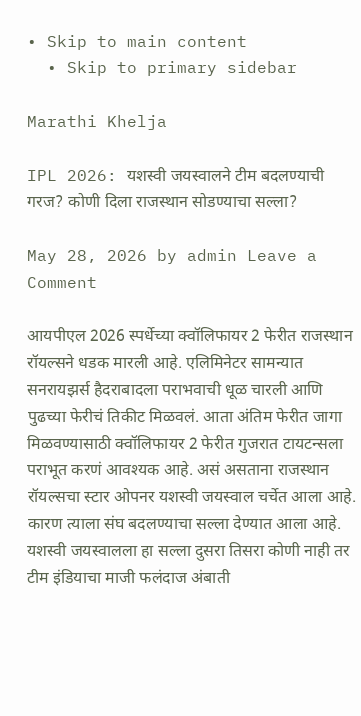• Skip to main content
  • Skip to primary sidebar

Marathi Khelja

IPL 2026: यशस्वी जयस्वालने टीम बदलण्याची गरज? कोणी दिला राजस्थान सोडण्याचा सल्ला?

May 28, 2026 by admin Leave a Comment

आयपीएल 2026 स्पर्धेच्या क्वॉलिफायर 2 फेरीत राजस्थान रॉयल्सने धडक मारली आहे. एलिमिनेटर सामन्यात सनरायझर्स हैदराबादला पराभवाची धूळ चारली आणि पुढच्या फेरीचं तिकीट मिळवलं. आता अंतिम फेरीत जागा मिळवण्यासाठी क्वॉलिफायर 2 फेरीत गुजरात टायटन्सला पराभूत करणं आवश्यक आहे. असं असताना राजस्थान रॉयल्सचा स्टार ओपनर यशस्वी जयस्वाल चर्चेत आला आहे. कारण त्याला संघ बदलण्याचा सल्ला देण्यात आला आहे. यशस्वी जयस्वालला हा सल्ला दुसरा तिसरा कोणी नाही तर टीम इंडियाचा माजी फलंदाज अंबाती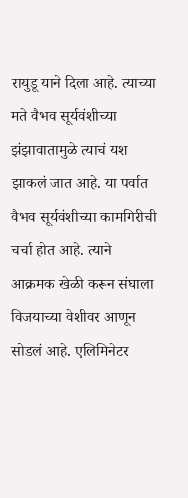रायुडू याने दिला आहे. त्याच्या मते वैभव सूर्यवंशीच्या झंझावातामुळे त्याचं यश झाकलं जात आहे. या पर्वात वैभव सूर्यवंशीच्या कामगिरीची चर्चा होत आहे. त्याने आक्रमक खेळी करून संघाला विजयाच्या वेशीवर आणून सोडलं आहे. एलिमिनेटर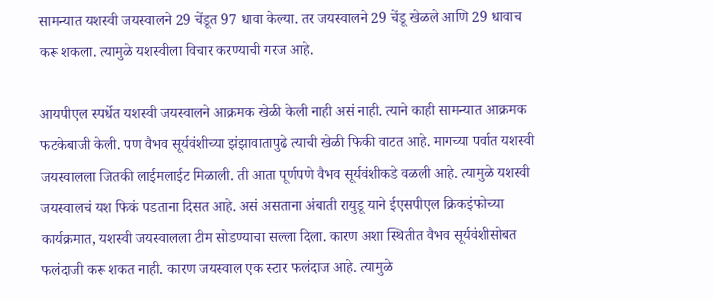सामन्यात यशस्वी जयस्वालने 29 चेंडूत 97 धावा केल्या. तर जयस्वालने 29 चेंडू खेळले आणि 29 धावाच करू शकला. त्यामुळे यशस्वीला विचार करण्याची गरज आहे.

आयपीएल स्पर्धेत यशस्वी जयस्वालने आक्रमक खेळी केली नाही असं नाही. त्याने काही सामन्यात आक्रमक फटकेबाजी केली. पण वैभव सूर्यवंशीच्या झंझावातापुढे त्याची खेळी फिकी वाटत आहे. मागच्या पर्वात यशस्वी जयस्वालला जितकी लाईमलाईट मिळाली. ती आता पूर्णपणे वैभव सूर्यवंशीकडे वळली आहे. त्यामुळे यशस्वी जयस्वालचं यश फिकं पडताना दिसत आहे. असं असताना अंबाती रायुडू याने ईएसपीएल क्रिकइंफोच्या कार्यक्रमात, यशस्वी जयस्वालला टीम सोडण्याचा सल्ला दिला. कारण अशा स्थितीत वैभव सूर्यवंशीसोबत फलंदाजी करू शकत नाही. कारण जयस्वाल एक स्टार फलंदाज आहे. त्यामुळे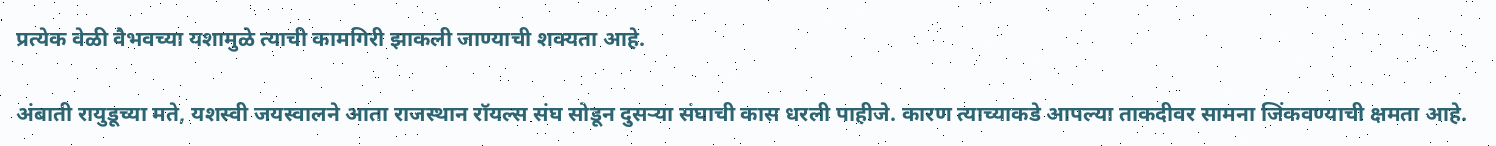प्रत्येक वेळी वैभवच्या यशामुळे त्याची कामगिरी झाकली जाण्याची शक्यता आहे.

अंबाती रायुडूच्या मते, यशस्वी जयस्वालने आता राजस्थान रॉयल्स संघ सोडून दुसऱ्या संघाची कास धरली पाहीजे. कारण त्याच्याकडे आपल्या ताकदीवर सामना जिंकवण्याची क्षमता आहे.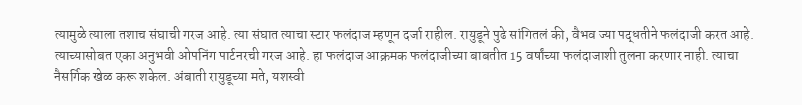त्यामुळे त्याला तशाच संघाची गरज आहे. त्या संघात त्याचा स्टार फलंदाज म्हणून दर्जा राहील. रायुडूने पुढे सांगितलं की, वैभव ज्या पद्धतीने फलंदाजी करत आहे. त्याच्यासोबत एका अनुभवी ओपनिंग पार्टनरची गरज आहे. हा फलंदाज आक्रमक फलंदाजीच्या बाबतीत 15 वर्षांच्या फलंदाजाशी तुलना करणार नाही. त्याचा नैसर्गिक खेळ करू शकेल. अंबाती रायुडूच्या मते, यशस्वी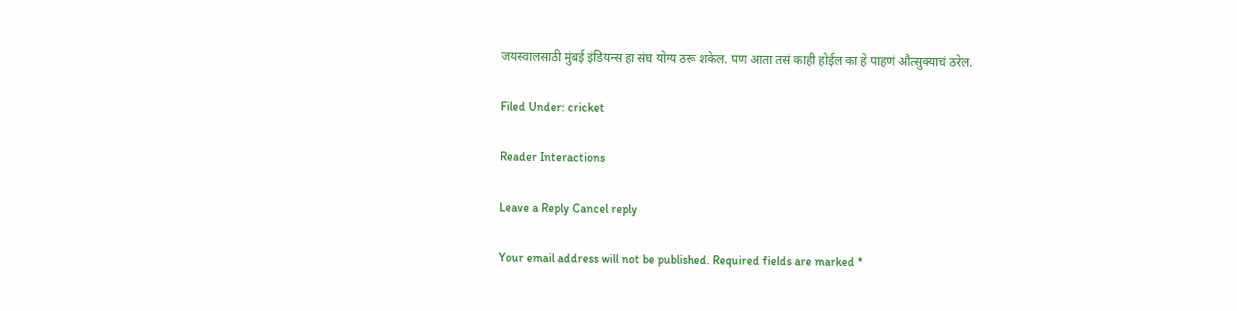जयस्वालसाठी मुंबई इंडियन्स हा संघ योग्य ठरू शकेल. पण आता तसं काही होईल का हे पाहणं औत्सुक्याचं ठरेल.

Filed Under: cricket

Reader Interactions

Leave a Reply Cancel reply

Your email address will not be published. Required fields are marked *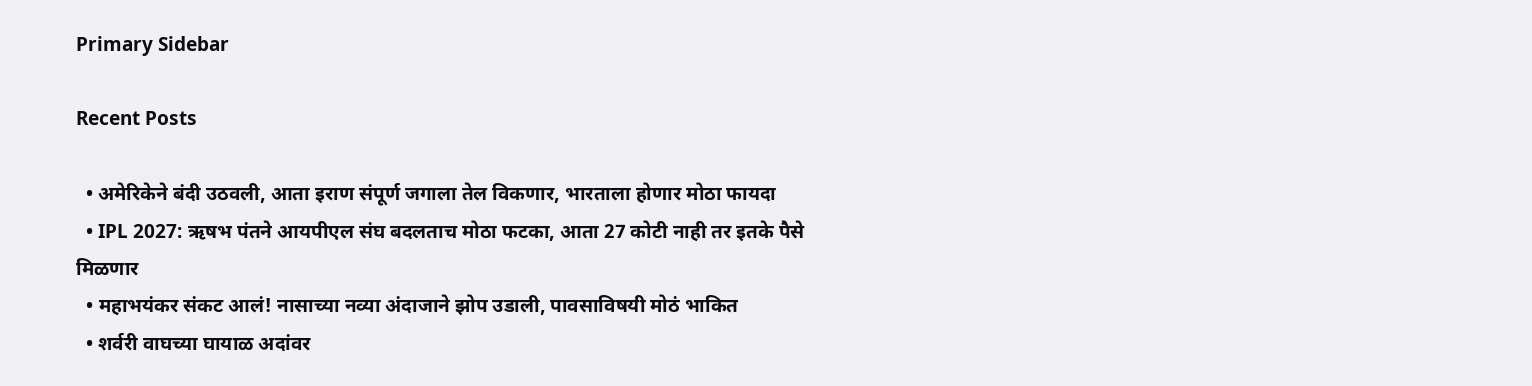Primary Sidebar

Recent Posts

  • अमेरिकेने बंदी उठवली, आता इराण संपूर्ण जगाला तेल विकणार, भारताला होणार मोठा फायदा
  • IPL 2027: ऋषभ पंतने आयपीएल संघ बदलताच मोठा फटका, आता 27 कोटी नाही तर इतके पैसे मिळणार
  • महाभयंकर संकट आलं! नासाच्या नव्या अंदाजाने झोप उडाली, पावसाविषयी मोठं भाकित
  • शर्वरी वाघच्या घायाळ अदांवर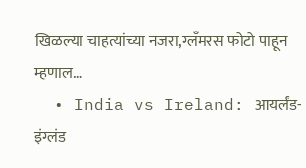खिळल्या चाहत्यांच्या नजरा,ग्लॅंमरस फोटो पाहून म्हणाल…
  • India vs Ireland: आयर्लंड-इंग्लंड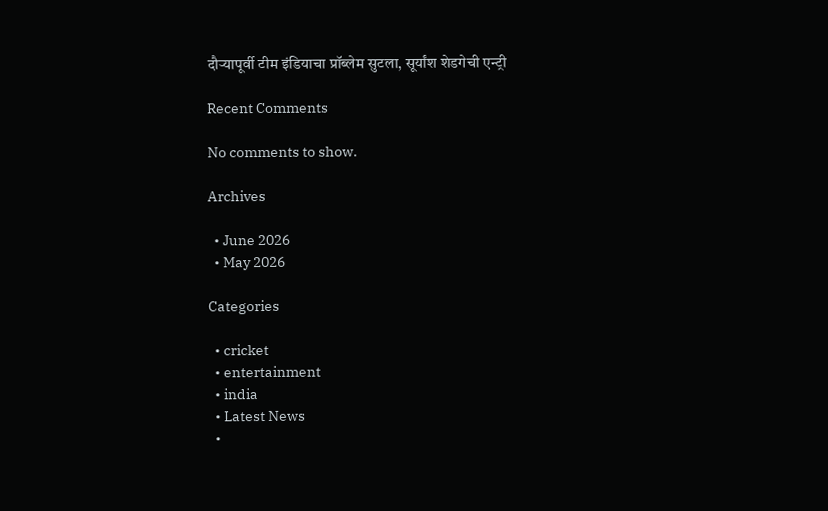दौऱ्यापूर्वी टीम इंडियाचा प्रॉब्लेम सुटला, सूर्यांश शेडगेची एन्ट्री

Recent Comments

No comments to show.

Archives

  • June 2026
  • May 2026

Categories

  • cricket
  • entertainment
  • india
  • Latest News
  •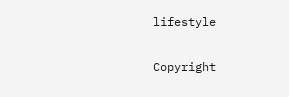lifestyle

Copyright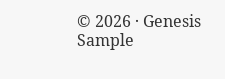© 2026 · Genesis Sample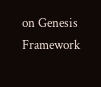on Genesis Framework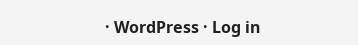· WordPress · Log in